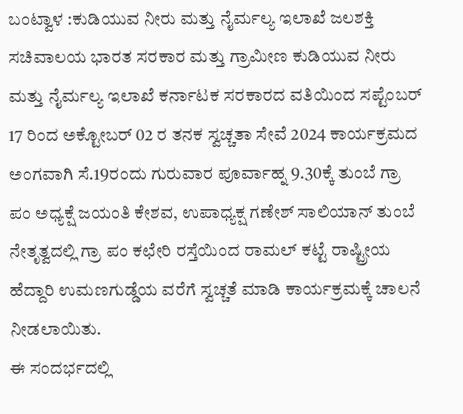ಬಂಟ್ವಾಳ :ಕುಡಿಯುವ ನೀರು ಮತ್ತು ನೈರ್ಮಲ್ಯ ಇಲಾಖೆ ಜಲಶಕ್ತಿ ಸಚಿವಾಲಯ ಭಾರತ ಸರಕಾರ ಮತ್ತು ಗ್ರಾಮೀಣ ಕುಡಿಯುವ ನೀರು ಮತ್ತು ನೈರ್ಮಲ್ಯ ಇಲಾಖೆ ಕರ್ನಾಟಕ ಸರಕಾರದ ವತಿಯಿಂದ ಸಪ್ಟೆಂಬರ್ 17 ರಿಂದ ಅಕ್ಟೋಬರ್ 02 ರ ತನಕ ಸ್ವಚ್ಚತಾ ಸೇವೆ 2024 ಕಾರ್ಯಕ್ರಮದ ಅಂಗವಾಗಿ ಸೆ.19ರಂದು ಗುರುವಾರ ಪೂರ್ವಾಹ್ನ 9.30ಕ್ಕೆ ತುಂಬೆ ಗ್ರಾ ಪಂ ಅಧ್ಯಕ್ಷೆ ಜಯಂತಿ ಕೇಶವ, ಉಪಾಧ್ಯಕ್ಷ ಗಣೇಶ್ ಸಾಲಿಯಾನ್ ತುಂಬೆ ನೇತೃತ್ವದಲ್ಲಿ ಗ್ರಾ ಪಂ ಕಛೇರಿ ರಸ್ತೆಯಿಂದ ರಾಮಲ್ ಕಟ್ಟೆ ರಾಷ್ಟ್ರೀಯ ಹೆದ್ದಾರಿ ಉಮಣಗುಡ್ಡೆಯ ವರೆಗೆ ಸ್ವಚ್ಚತೆ ಮಾಡಿ ಕಾರ್ಯಕ್ರಮಕ್ಕೆ ಚಾಲನೆ ನೀಡಲಾಯಿತು.
ಈ ಸಂದರ್ಭದಲ್ಲಿ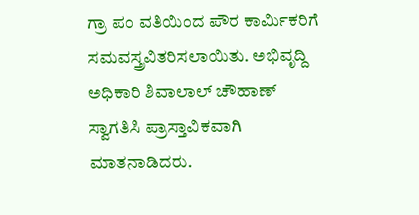ಗ್ರಾ ಪಂ ವತಿಯಿಂದ ಪೌರ ಕಾರ್ಮಿಕರಿಗೆ ಸಮವಸ್ತ್ರವಿತರಿಸಲಾಯಿತು. ಅಭಿವೃದ್ದಿ ಅಧಿಕಾರಿ ಶಿವಾಲಾಲ್ ಚೌಹಾಣ್ ಸ್ವಾಗತಿಸಿ ಪ್ರಾಸ್ತಾವಿಕವಾಗಿ ಮಾತನಾಡಿದರು.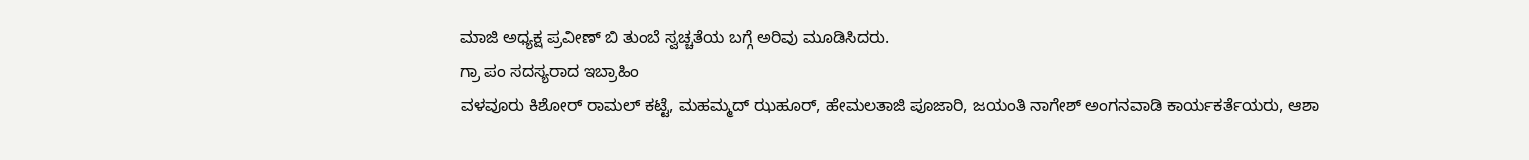ಮಾಜಿ ಅಧ್ಯಕ್ಷ ಪ್ರವೀಣ್ ಬಿ ತುಂಬೆ ಸ್ವಚ್ಚತೆಯ ಬಗ್ಗೆ ಅರಿವು ಮೂಡಿಸಿದರು.
ಗ್ರಾ ಪಂ ಸದಸ್ಯರಾದ ಇಬ್ರಾಹಿಂ
ವಳವೂರು ಕಿಶೋರ್ ರಾಮಲ್ ಕಟ್ಟೆ, ಮಹಮ್ಮದ್ ಝಹೂರ್, ಹೇಮಲತಾಜಿ ಪೂಜಾರಿ, ಜಯಂತಿ ನಾಗೇಶ್ ಅಂಗನವಾಡಿ ಕಾರ್ಯಕರ್ತೆಯರು, ಆಶಾ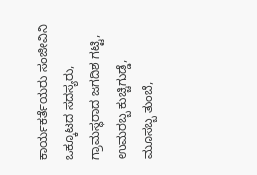ಕಾರ್ಯಕರ್ತೆಯರು ಸಂಜೀವಿನಿ ಒಕ್ಕೂಟದ ಸದಸ್ಯರು, ಗ್ರಾಮಸ್ಥರಾದ ಜಗದಿಶ ಗಟ್ಟಿ, ಉಮರಬ್ಬ ಕುಚ್ಚಿಗುಡ್ಡೆ, ಮೂಸಬ್ಬ ತುಂಬೆ,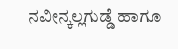ನವೀನ್ಕಲ್ಲಗುಡ್ಡೆ ಹಾಗೂ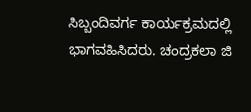ಸಿಬ್ಬಂದಿವರ್ಗ ಕಾರ್ಯಕ್ರಮದಲ್ಲಿ ಭಾಗವಹಿಸಿದರು. ಚಂದ್ರಕಲಾ ಜಿ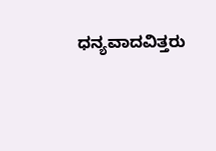ಧನ್ಯವಾದವಿತ್ತರು